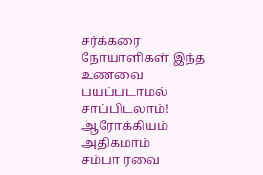சர்க்கரை நோயாளிகள் இந்த உணவை பயப்படாமல் சாப்பிடலாம்! ஆரோக்கியம் அதிகமாம்
சம்பா ரவை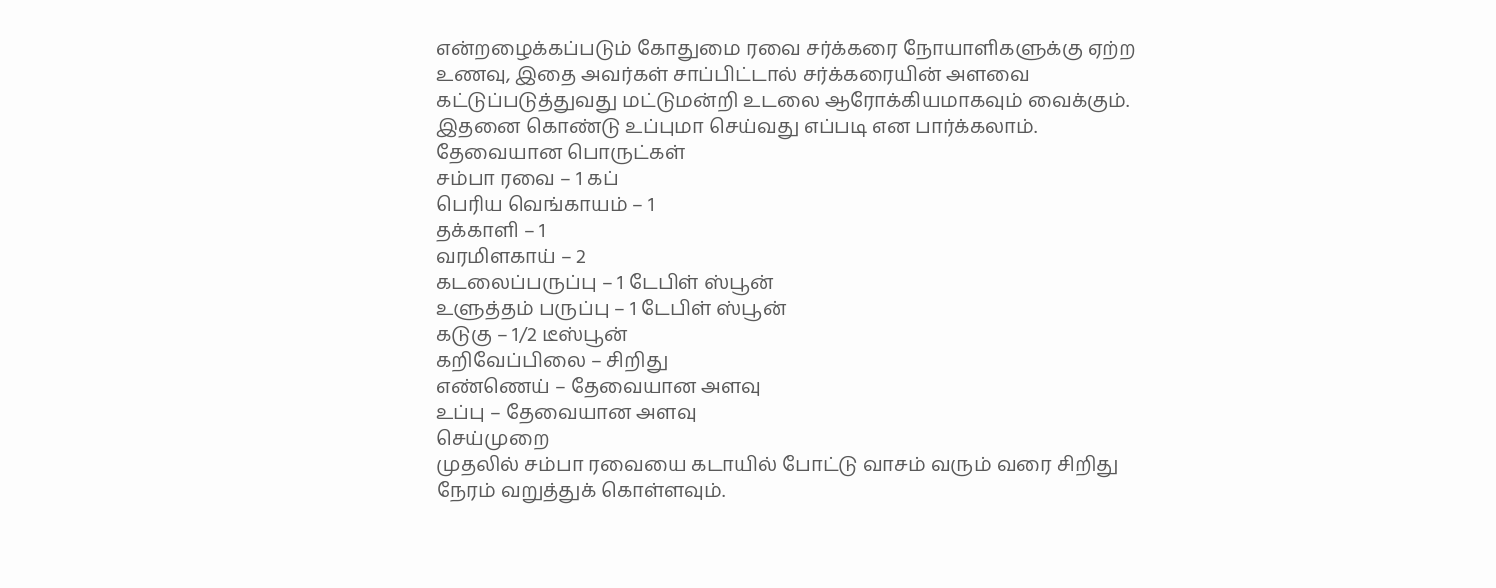என்றழைக்கப்படும் கோதுமை ரவை சர்க்கரை நோயாளிகளுக்கு ஏற்ற உணவு, இதை அவர்கள் சாப்பிட்டால் சர்க்கரையின் அளவை கட்டுப்படுத்துவது மட்டுமன்றி உடலை ஆரோக்கியமாகவும் வைக்கும்.
இதனை கொண்டு உப்புமா செய்வது எப்படி என பார்க்கலாம்.
தேவையான பொருட்கள்
சம்பா ரவை – 1 கப்
பெரிய வெங்காயம் – 1
தக்காளி – 1
வரமிளகாய் – 2
கடலைப்பருப்பு – 1 டேபிள் ஸ்பூன்
உளுத்தம் பருப்பு – 1 டேபிள் ஸ்பூன்
கடுகு – 1/2 டீஸ்பூன்
கறிவேப்பிலை – சிறிது
எண்ணெய் – தேவையான அளவு
உப்பு – தேவையான அளவு
செய்முறை
முதலில் சம்பா ரவையை கடாயில் போட்டு வாசம் வரும் வரை சிறிது நேரம் வறுத்துக் கொள்ளவும்.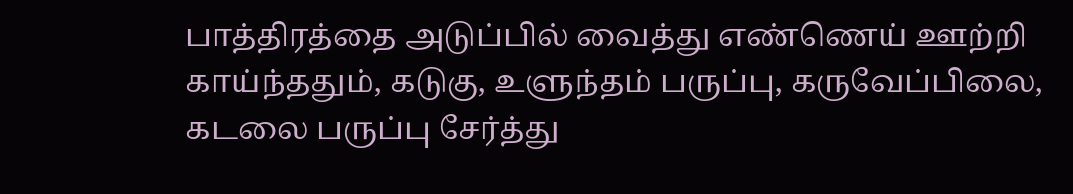பாத்திரத்தை அடுப்பில் வைத்து எண்ணெய் ஊற்றி காய்ந்ததும், கடுகு, உளுந்தம் பருப்பு, கருவேப்பிலை, கடலை பருப்பு சேர்த்து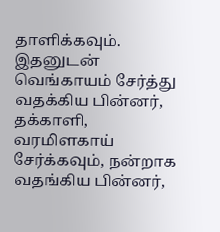தாளிக்கவும்.
இதனுடன் வெங்காயம் சேர்த்து வதக்கிய பின்னர், தக்காளி, வரமிளகாய் சேர்க்கவும், நன்றாக வதங்கிய பின்னர்,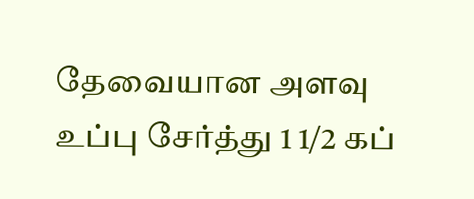தேவையான அளவு உப்பு சேர்த்து 1 1/2 கப்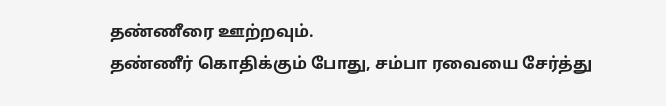தண்ணீரை ஊற்றவும்.
தண்ணீர் கொதிக்கும் போது, சம்பா ரவையை சேர்த்து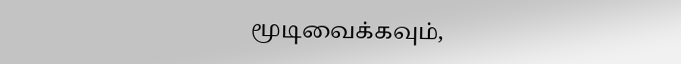மூடிவைக்கவும்,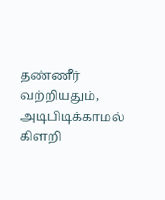தண்ணீர் வற்றியதும், அடிபிடிக்காமல் கிளறி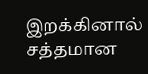இறக்கினால் சத்தமான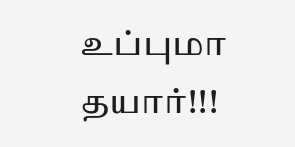உப்புமா தயார்!!!